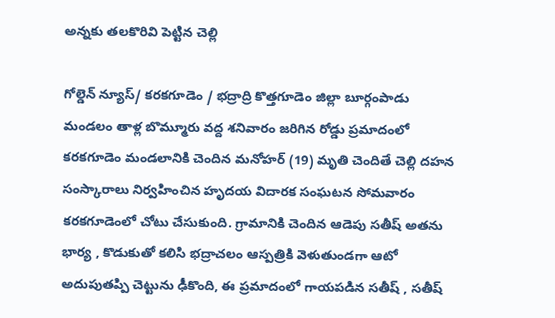అన్నకు తలకొరివి పెట్టిన చెల్లి

గోల్డెన్ న్యూస్/ కరకగూడెం / భద్రాద్రి కొత్తగూడెం జిల్లా బూర్గంపాడు మండలం తాళ్ల బొమ్మూరు వద్ద శనివారం జరిగిన రోడ్డు ప్రమాదంలో కరకగూడెం మండలానికి చెందిన మనోహర్ (19) మృతి చెందితే చెల్లి దహన సంస్కారాలు నిర్వహించిన హృదయ విదారక సంఘటన సోమవారం కరకగూడెంలో చోటు చేసుకుంది. గ్రామానికి చెందిన ఆడెపు సతీష్ అతను భార్య , కొడుకుతో కలిసి భద్రాచలం ఆస్పత్రికి వెళుతుండగా ఆటో అదుపుతప్పి చెట్టును ఢీకొంది, ఈ ప్రమాదంలో గాయపడిన సతీష్ , సతీష్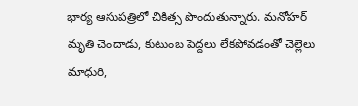భార్య ఆసుపత్రిలో చికిత్స పొందుతున్నారు. మనోహర్ మృతి చెందాడు, కుటుంబ పెద్దలు లేకపోవడంతో చెల్లెలు మాధురి,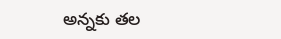అన్నకు తల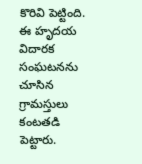కొరివి పెట్టింది. ఈ హృదయ విదారక సంఘటనను చూసిన గ్రామస్తులు కంటతడి పెట్టారు.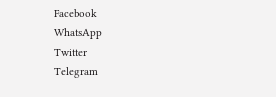Facebook
WhatsApp
Twitter
Telegram